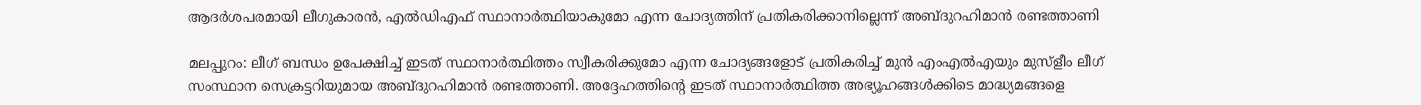ആദർശപരമായി ലീഗുകാരൻ, എൽഡിഎഫ് സ്ഥാനാർത്ഥിയാകുമോ എന്ന ചോദ്യത്തിന് പ്രതികരിക്കാനില്ലെന്ന് അബ്ദുറഹിമാൻ രണ്ടത്താണി

മലപ്പുറം: ലീഗ് ബന്ധം ഉപേക്ഷിച്ച് ഇടത് സ്ഥാനാർത്ഥിത്തം സ്വീകരിക്കുമോ എന്ന ചോദ്യങ്ങളോട് പ്രതികരിച്ച് മുൻ എംഎൽഎയും മുസ്ളീം ലീഗ് സംസ്ഥാന സെക്രട്ടറിയുമായ അബ്ദുറഹിമാൻ രണ്ടത്താണി. അദ്ദേഹത്തിന്റെ ഇടത് സ്ഥാനാർത്ഥിത്ത അഭ്യൂഹങ്ങൾക്കിടെ മാദ്ധ്യമങ്ങളെ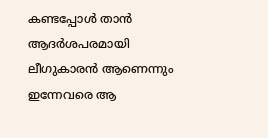കണ്ടപ്പോൾ താൻ ആദർശപരമായി ലീഗുകാരൻ ആണെന്നും ഇന്നേവരെ ആ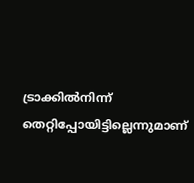ട്രാക്കിൽനിന്ന് തെറ്റിപ്പോയിട്ടില്ലെന്നുമാണ്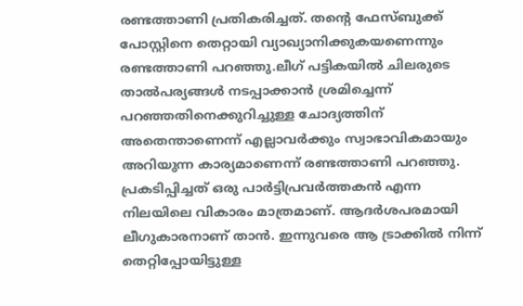രണ്ടത്താണി പ്രതികരിച്ചത്. തന്റെ ഫേസ്ബുക്ക് പോസ്റ്റിനെ തെറ്റായി വ്യാഖ്യാനിക്കുകയണെന്നും രണ്ടത്താണി പറഞ്ഞു.ലീഗ് പട്ടികയിൽ ചിലരുടെ താൽപര്യങ്ങൾ നടപ്പാക്കാൻ ശ്രമിച്ചെന്ന് പറഞ്ഞതിനെക്കുറിച്ചുള്ള ചോദ്യത്തിന് അതെന്താണെന്ന് എല്ലാവർക്കും സ്വാഭാവികമായും അറിയുന്ന കാര്യമാണെന്ന് രണ്ടത്താണി പറഞ്ഞു. പ്രകടിപ്പിച്ചത് ഒരു പാർട്ടിപ്രവർത്തകൻ എന്ന നിലയിലെ വികാരം മാത്രമാണ്. ആദർശപരമായി ലീഗുകാരനാണ് താൻ. ഇന്നുവരെ ആ ട്രാക്കിൽ നിന്ന് തെറ്റിപ്പോയിട്ടുള്ള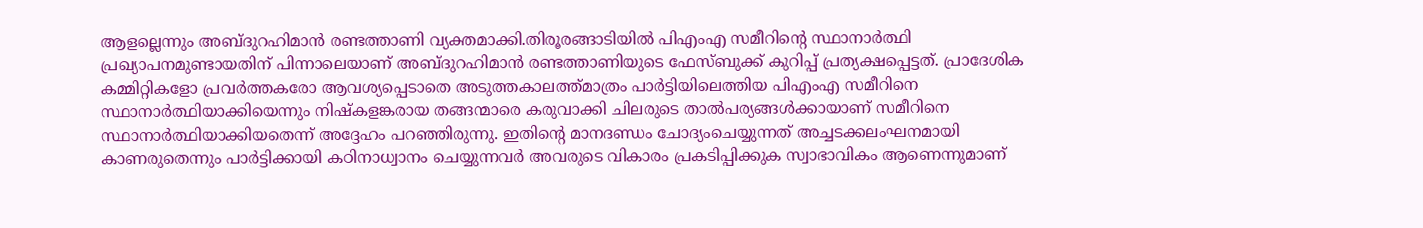ആളല്ലെന്നും അബ്ദുറഹിമാൻ രണ്ടത്താണി വ്യക്തമാക്കി.തിരൂരങ്ങാടിയിൽ പിഎംഎ സമീറിന്റെ സ്ഥാനാർത്ഥി പ്രഖ്യാപനമുണ്ടായതിന് പിന്നാലെയാണ് അബ്ദുറഹിമാൻ രണ്ടത്താണിയുടെ ഫേസ്ബുക്ക് കുറിപ്പ് പ്രത്യക്ഷപ്പെട്ടത്. പ്രാദേശിക കമ്മിറ്റികളോ പ്രവർത്തകരോ ആവശ്യപ്പെടാതെ അടുത്തകാലത്ത്മാത്രം പാർട്ടിയിലെത്തിയ പിഎംഎ സമീറിനെ സ്ഥാനാർത്ഥിയാക്കിയെന്നും നിഷ്കളങ്കരായ തങ്ങന്മാരെ കരുവാക്കി ചിലരുടെ താൽപര്യങ്ങൾക്കായാണ് സമീറിനെ സ്ഥാനാർത്ഥിയാക്കിയതെന്ന് അദ്ദേഹം പറഞ്ഞിരുന്നു. ഇതിന്റെ മാനദണ്ഡം ചോദ്യംചെയ്യുന്നത് അച്ചടക്കലംഘനമായി കാണരുതെന്നും പാർട്ടിക്കായി കഠിനാധ്വാനം ചെയ്യുന്നവർ അവരുടെ വികാരം പ്രകടിപ്പിക്കുക സ്വാഭാവികം ആണെന്നുമാണ്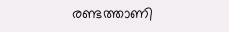രണ്ടത്താണി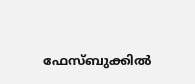ഫേസ്ബുക്കിൽ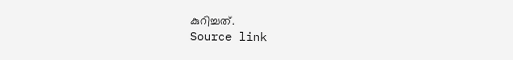കുറിച്ചത്.
Source link